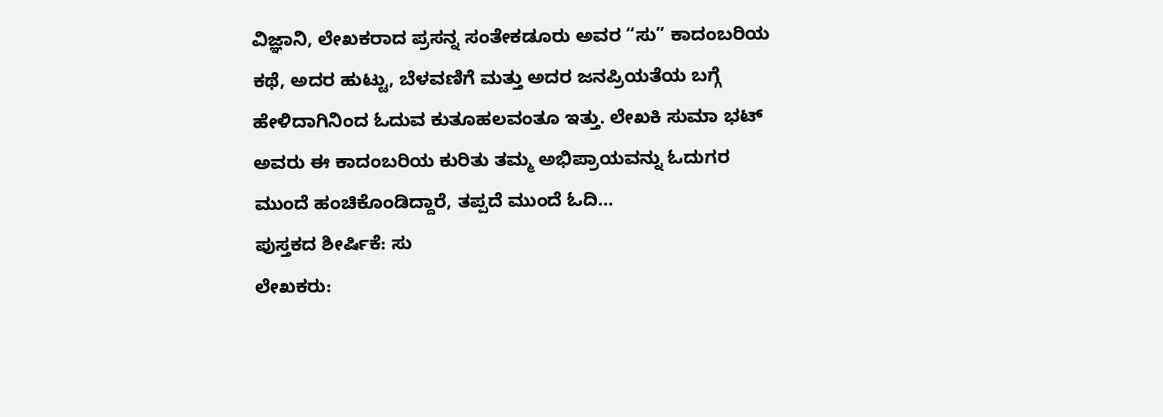ವಿಜ್ಞಾನಿ, ಲೇಖಕರಾದ ಪ್ರಸನ್ನ ಸಂತೇಕಡೂರು ಅವರ “ಸು” ಕಾದಂಬರಿಯ ಕಥೆ, ಅದರ ಹುಟ್ಟು, ಬೆಳವಣಿಗೆ ಮತ್ತು ಅದರ ಜನಪ್ರಿಯತೆಯ ಬಗ್ಗೆ ಹೇಳಿದಾಗಿನಿಂದ ಓದುವ ಕುತೂಹಲವಂತೂ ಇತ್ತು. ಲೇಖಕಿ ಸುಮಾ ಭಟ್ ಅವರು ಈ ಕಾದಂಬರಿಯ ಕುರಿತು ತಮ್ಮ ಅಭಿಪ್ರಾಯವನ್ನು ಓದುಗರ ಮುಂದೆ ಹಂಚಿಕೊಂಡಿದ್ದಾರೆ, ತಪ್ಪದೆ ಮುಂದೆ ಓದಿ…
ಪುಸ್ತಕದ ಶೀರ್ಷಿಕೆ: ಸು
ಲೇಖಕರು: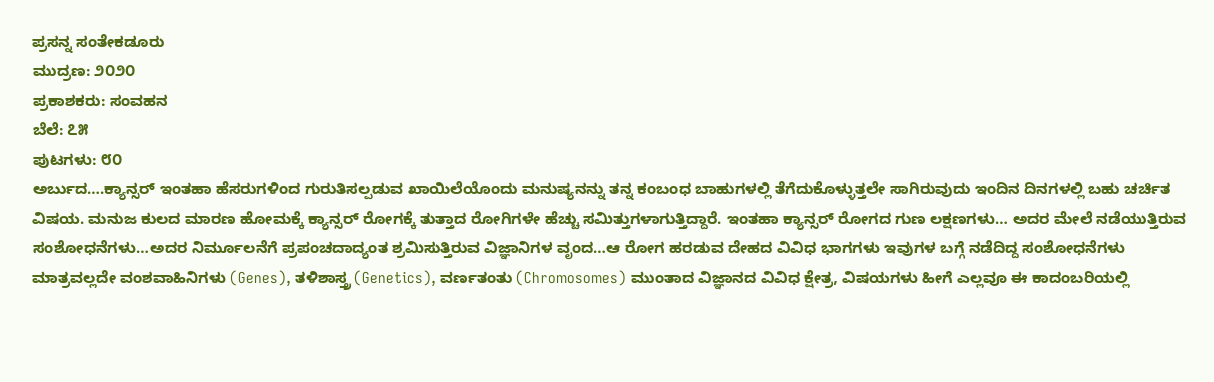ಪ್ರಸನ್ನ ಸಂತೇಕಡೂರು
ಮುದ್ರಣ: ೨೦೨೦
ಪ್ರಕಾಶಕರು: ಸಂವಹನ
ಬೆಲೆ: ೭೫
ಪುಟಗಳು: ೮೦
ಅರ್ಬುದ….ಕ್ಯಾನ್ಸರ್ ಇಂತಹಾ ಹೆಸರುಗಳಿಂದ ಗುರುತಿಸಲ್ಪಡುವ ಖಾಯಿಲೆಯೊಂದು ಮನುಷ್ಯನನ್ನು ತನ್ನ ಕಂಬಂಧ ಬಾಹುಗಳಲ್ಲಿ ತೆಗೆದುಕೊಳ್ಳುತ್ತಲೇ ಸಾಗಿರುವುದು ಇಂದಿನ ದಿನಗಳಲ್ಲಿ ಬಹು ಚರ್ಚಿತ ವಿಷಯ. ಮನುಜ ಕುಲದ ಮಾರಣ ಹೋಮಕ್ಕೆ ಕ್ಯಾನ್ಸರ್ ರೋಗಕ್ಕೆ ತುತ್ತಾದ ರೋಗಿಗಳೇ ಹೆಚ್ಚು ಸಮಿತ್ತುಗಳಾಗುತ್ತಿದ್ದಾರೆ. ಇಂತಹಾ ಕ್ಯಾನ್ಸರ್ ರೋಗದ ಗುಣ ಲಕ್ಷಣಗಳು… ಅದರ ಮೇಲೆ ನಡೆಯುತ್ತಿರುವ ಸಂಶೋಧನೆಗಳು…ಅದರ ನಿರ್ಮೂಲನೆಗೆ ಪ್ರಪಂಚದಾದ್ಯಂತ ಶ್ರಮಿಸುತ್ತಿರುವ ವಿಜ್ಞಾನಿಗಳ ವೃಂದ…ಆ ರೋಗ ಹರಡುವ ದೇಹದ ವಿವಿಧ ಭಾಗಗಳು ಇವುಗಳ ಬಗ್ಗೆ ನಡೆದಿದ್ದ ಸಂಶೋಧನೆಗಳು ಮಾತ್ರವಲ್ಲದೇ ವಂಶವಾಹಿನಿಗಳು (Genes), ತಳಿಶಾಸ್ತ್ರ (Genetics), ವರ್ಣತಂತು (Chromosomes) ಮುಂತಾದ ವಿಜ್ಞಾನದ ವಿವಿಧ ಕ್ಷೇತ್ರ, ವಿಷಯಗಳು ಹೀಗೆ ಎಲ್ಲವೂ ಈ ಕಾದಂಬರಿಯಲ್ಲಿ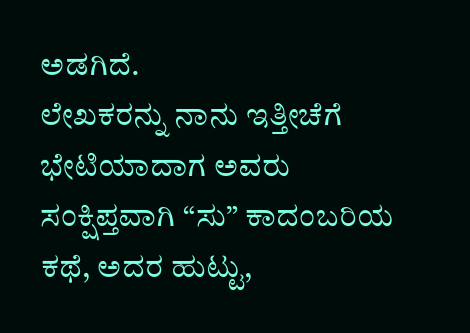ಅಡಗಿದೆ.
ಲೇಖಕರನ್ನು ನಾನು ಇತ್ತೀಚೆಗೆ ಭೇಟಿಯಾದಾಗ ಅವರು ಸಂಕ್ಷಿಪ್ತವಾಗಿ “ಸು” ಕಾದಂಬರಿಯ ಕಥೆ, ಅದರ ಹುಟ್ಟು,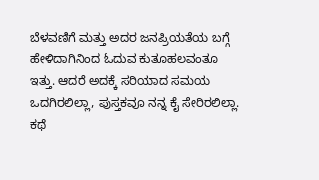ಬೆಳವಣಿಗೆ ಮತ್ತು ಅದರ ಜನಪ್ರಿಯತೆಯ ಬಗ್ಗೆ ಹೇಳಿದಾಗಿನಿಂದ ಓದುವ ಕುತೂಹಲವಂತೂ ಇತ್ತು. ಆದರೆ ಅದಕ್ಕೆ ಸರಿಯಾದ ಸಮಯ ಒದಗಿರಲಿಲ್ಲಾ, ಪುಸ್ತಕವೂ ನನ್ನ ಕೈ ಸೇರಿರಲಿಲ್ಲಾ. ಕಥೆ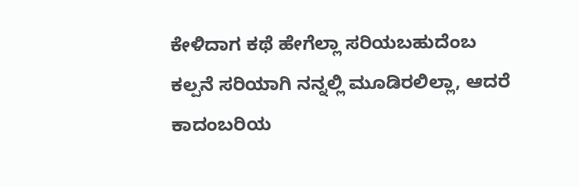ಕೇಳಿದಾಗ ಕಥೆ ಹೇಗೆಲ್ಲಾ ಸರಿಯಬಹುದೆಂಬ ಕಲ್ಪನೆ ಸರಿಯಾಗಿ ನನ್ನಲ್ಲಿ ಮೂಡಿರಲಿಲ್ಲಾ, ಆದರೆ ಕಾದಂಬರಿಯ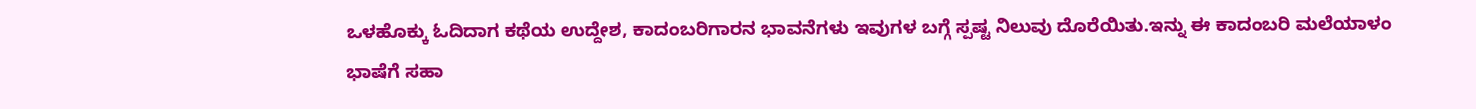ಒಳಹೊಕ್ಕು ಓದಿದಾಗ ಕಥೆಯ ಉದ್ದೇಶ, ಕಾದಂಬರಿಗಾರನ ಭಾವನೆಗಳು ಇವುಗಳ ಬಗ್ಗೆ ಸ್ಪಷ್ಟ ನಿಲುವು ದೊರೆಯಿತು.ಇನ್ನು ಈ ಕಾದಂಬರಿ ಮಲೆಯಾಳಂ ಭಾಷೆಗೆ ಸಹಾ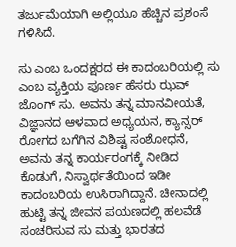ತರ್ಜುಮೆಯಾಗಿ ಅಲ್ಲಿಯೂ ಹೆಚ್ಚಿನ ಪ್ರಶಂಸೆ ಗಳಿಸಿದೆ.

ಸು ಎಂಬ ಒಂದಕ್ಷರದ ಈ ಕಾದಂಬರಿಯಲ್ಲಿ ಸು ಎಂಬ ವ್ಯಕ್ತಿಯ ಪೂರ್ಣ ಹೆಸರು ಝವ್ ಜೊಂಗ್ ಸು. ಅವನು ತನ್ನ ಮಾನವೀಯತೆ, ವಿಜ್ಞಾನದ ಆಳವಾದ ಅಧ್ಯಯನ, ಕ್ಯಾನ್ಸರ್ ರೋಗದ ಬಗೆಗಿನ ವಿಶಿಷ್ಟ ಸಂಶೋಧನೆ, ಅವನು ತನ್ನ ಕಾರ್ಯರಂಗಕ್ಕೆ ನೀಡಿದ ಕೊಡುಗೆ, ನಿಸ್ವಾರ್ಥತೆಯಿಂದ ಇಡೀ ಕಾದಂಬರಿಯ ಉಸಿರಾಗಿದ್ದಾನೆ. ಚೀನಾದಲ್ಲಿ ಹುಟ್ಟಿ ತನ್ನ ಜೀವನ ಪಯಣದಲ್ಲಿ ಹಲವೆಡೆ ಸಂಚರಿಸುವ ಸು ಮತ್ತು ಭಾರತದ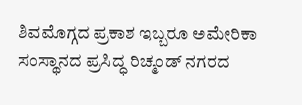ಶಿವಮೊಗ್ಗದ ಪ್ರಕಾಶ ಇಬ್ಬರೂ ಅಮೇರಿಕಾ ಸಂಸ್ಥಾನದ ಪ್ರಸಿದ್ಧ ರಿಚ್ಮಂಡ್ ನಗರದ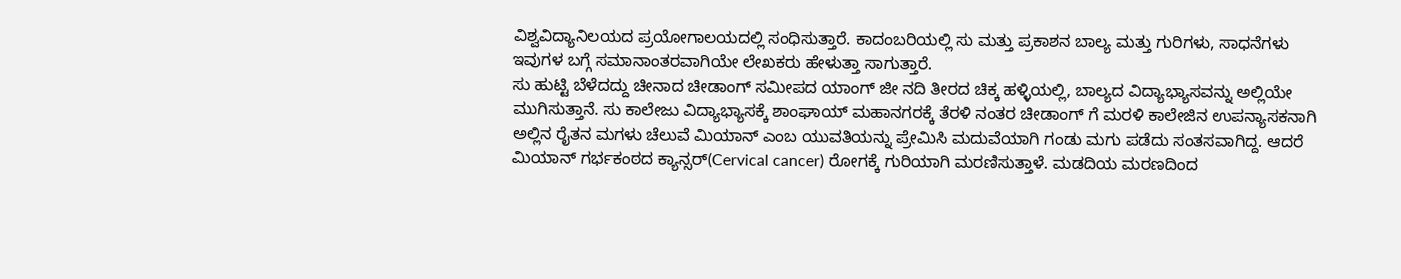ವಿಶ್ವವಿದ್ಯಾನಿಲಯದ ಪ್ರಯೋಗಾಲಯದಲ್ಲಿ ಸಂಧಿಸುತ್ತಾರೆ. ಕಾದಂಬರಿಯಲ್ಲಿ ಸು ಮತ್ತು ಪ್ರಕಾಶನ ಬಾಲ್ಯ ಮತ್ತು ಗುರಿಗಳು, ಸಾಧನೆಗಳು ಇವುಗಳ ಬಗ್ಗೆ ಸಮಾನಾಂತರವಾಗಿಯೇ ಲೇಖಕರು ಹೇಳುತ್ತಾ ಸಾಗುತ್ತಾರೆ.
ಸು ಹುಟ್ಟಿ ಬೆಳೆದದ್ದು ಚೀನಾದ ಚೀಡಾಂಗ್ ಸಮೀಪದ ಯಾಂಗ್ ಜೀ ನದಿ ತೀರದ ಚಿಕ್ಕ ಹಳ್ಳಿಯಲ್ಲಿ, ಬಾಲ್ಯದ ವಿದ್ಯಾಭ್ಯಾಸವನ್ನು ಅಲ್ಲಿಯೇ ಮುಗಿಸುತ್ತಾನೆ. ಸು ಕಾಲೇಜು ವಿದ್ಯಾಭ್ಯಾಸಕ್ಕೆ ಶಾಂಘಾಯ್ ಮಹಾನಗರಕ್ಕೆ ತೆರಳಿ ನಂತರ ಚೀಡಾಂಗ್ ಗೆ ಮರಳಿ ಕಾಲೇಜಿನ ಉಪನ್ಯಾಸಕನಾಗಿ ಅಲ್ಲಿನ ರೈತನ ಮಗಳು ಚೆಲುವೆ ಮಿಯಾನ್ ಎಂಬ ಯುವತಿಯನ್ನು ಪ್ರೇಮಿಸಿ ಮದುವೆಯಾಗಿ ಗಂಡು ಮಗು ಪಡೆದು ಸಂತಸವಾಗಿದ್ದ. ಆದರೆ ಮಿಯಾನ್ ಗರ್ಭಕಂಠದ ಕ್ಯಾನ್ಸರ್(Cervical cancer) ರೋಗಕ್ಕೆ ಗುರಿಯಾಗಿ ಮರಣಿಸುತ್ತಾಳೆ. ಮಡದಿಯ ಮರಣದಿಂದ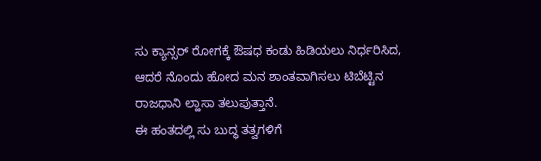ಸು ಕ್ಯಾನ್ಸರ್ ರೋಗಕ್ಕೆ ಔಷಧ ಕಂಡು ಹಿಡಿಯಲು ನಿರ್ಧರಿಸಿದ, ಆದರೆ ನೊಂದು ಹೋದ ಮನ ಶಾಂತವಾಗಿಸಲು ಟಿಬೆಟ್ಟಿನ ರಾಜಧಾನಿ ಲ್ಹಾಸಾ ತಲುಪುತ್ತಾನೆ.
ಈ ಹಂತದಲ್ಲಿ ಸು ಬುದ್ಧ ತತ್ವಗಳಿಗೆ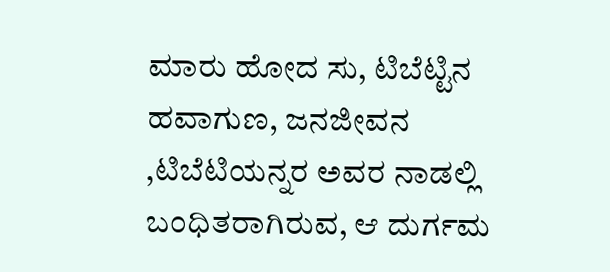ಮಾರು ಹೋದ ಸು, ಟಿಬೆಟ್ಟಿನ ಹವಾಗುಣ, ಜನಜೀವನ ,ಟಿಬೆಟಿಯನ್ನರ ಅವರ ನಾಡಲ್ಲಿ ಬಂಧಿತರಾಗಿರುವ, ಆ ದುರ್ಗಮ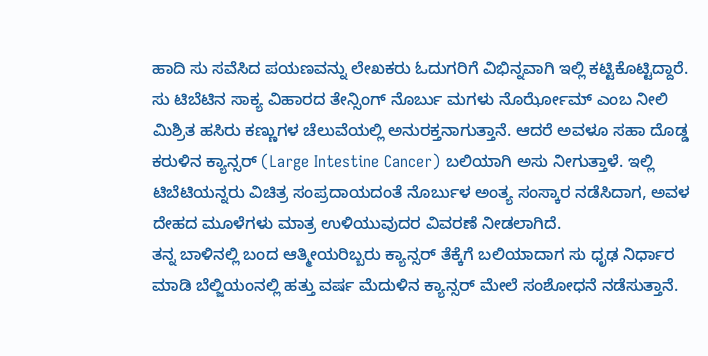ಹಾದಿ ಸು ಸವೆಸಿದ ಪಯಣವನ್ನು ಲೇಖಕರು ಓದುಗರಿಗೆ ವಿಭಿನ್ನವಾಗಿ ಇಲ್ಲಿ ಕಟ್ಟಿಕೊಟ್ಟಿದ್ದಾರೆ. ಸು ಟಿಬೆಟಿನ ಸಾಕ್ಯ ವಿಹಾರದ ತೇನ್ಸಿಂಗ್ ನೊರ್ಬು ಮಗಳು ನೊರ್ಝೋಮ್ ಎಂಬ ನೀಲಿ ಮಿಶ್ರಿತ ಹಸಿರು ಕಣ್ಣುಗಳ ಚೆಲುವೆಯಲ್ಲಿ ಅನುರಕ್ತನಾಗುತ್ತಾನೆ. ಆದರೆ ಅವಳೂ ಸಹಾ ದೊಡ್ಡ ಕರುಳಿನ ಕ್ಯಾನ್ಸರ್ (Large Intestine Cancer) ಬಲಿಯಾಗಿ ಅಸು ನೀಗುತ್ತಾಳೆ. ಇಲ್ಲಿ ಟಿಬೆಟಿಯನ್ನರು ವಿಚಿತ್ರ ಸಂಪ್ರದಾಯದಂತೆ ನೊರ್ಬುಳ ಅಂತ್ಯ ಸಂಸ್ಕಾರ ನಡೆಸಿದಾಗ, ಅವಳ ದೇಹದ ಮೂಳೆಗಳು ಮಾತ್ರ ಉಳಿಯುವುದರ ವಿವರಣೆ ನೀಡಲಾಗಿದೆ.
ತನ್ನ ಬಾಳಿನಲ್ಲಿ ಬಂದ ಆತ್ಮೀಯರಿಬ್ಬರು ಕ್ಯಾನ್ಸರ್ ತೆಕ್ಕೆಗೆ ಬಲಿಯಾದಾಗ ಸು ಧೃಢ ನಿರ್ಧಾರ ಮಾಡಿ ಬೆಲ್ಜಿಯಂನಲ್ಲಿ ಹತ್ತು ವರ್ಷ ಮೆದುಳಿನ ಕ್ಯಾನ್ಸರ್ ಮೇಲೆ ಸಂಶೋಧನೆ ನಡೆಸುತ್ತಾನೆ.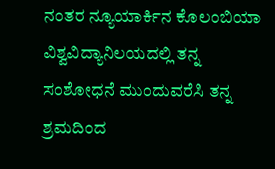ನಂತರ ನ್ಯೂಯಾರ್ಕಿನ ಕೊಲಂಬಿಯಾ ವಿಶ್ವವಿದ್ಯಾನಿಲಯದಲ್ಲಿ ತನ್ನ ಸಂಶೋಧನೆ ಮುಂದುವರೆಸಿ ತನ್ನ ಶ್ರಮದಿಂದ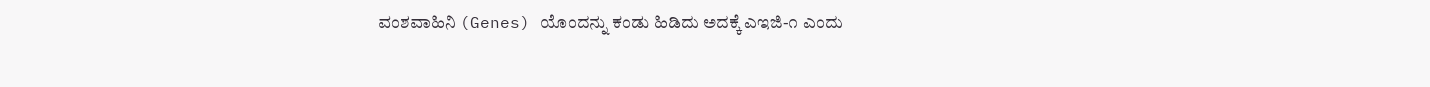ವಂಶವಾಹಿನಿ (Genes) ಯೊಂದನ್ನು ಕಂಡು ಹಿಡಿದು ಅದಕ್ಕೆ ಎಇಜಿ-೧ ಎಂದು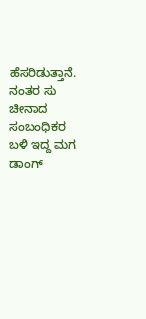ಹೆಸರಿಡುತ್ತಾನೆ. ನಂತರ ಸು ಚೀನಾದ ಸಂಬಂಧಿಕರ ಬಳಿ ಇದ್ದ ಮಗ ಡಾಂಗ್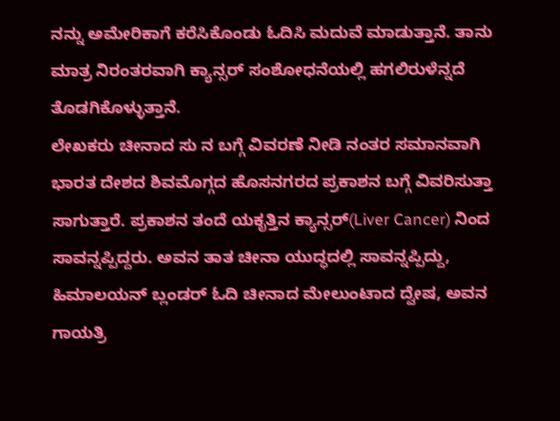ನನ್ನು ಅಮೇರಿಕಾಗೆ ಕರೆಸಿಕೊಂಡು ಓದಿಸಿ ಮದುವೆ ಮಾಡುತ್ತಾನೆ. ತಾನು ಮಾತ್ರ ನಿರಂತರವಾಗಿ ಕ್ಯಾನ್ಸರ್ ಸಂಶೋಧನೆಯಲ್ಲಿ ಹಗಲಿರುಳೆನ್ನದೆ ತೊಡಗಿಕೊಳ್ಳುತ್ತಾನೆ.
ಲೇಖಕರು ಚೀನಾದ ಸು ನ ಬಗ್ಗೆ ವಿವರಣೆ ನೀಡಿ ನಂತರ ಸಮಾನವಾಗಿ ಭಾರತ ದೇಶದ ಶಿವಮೊಗ್ಗದ ಹೊಸನಗರದ ಪ್ರಕಾಶನ ಬಗ್ಗೆ ವಿವರಿಸುತ್ತಾ ಸಾಗುತ್ತಾರೆ. ಪ್ರಕಾಶನ ತಂದೆ ಯಕೃತ್ತಿನ ಕ್ಯಾನ್ಸರ್(Liver Cancer) ನಿಂದ ಸಾವನ್ನಪ್ಪಿದ್ದರು. ಅವನ ತಾತ ಚೀನಾ ಯುದ್ಧದಲ್ಲಿ ಸಾವನ್ನಪ್ಪಿದ್ದು, ಹಿಮಾಲಯನ್ ಬ್ಲಂಡರ್ ಓದಿ ಚೀನಾದ ಮೇಲುಂಟಾದ ದ್ವೇಷ, ಅವನ ಗಾಯತ್ರಿ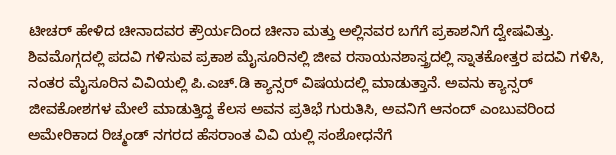ಟೀಚರ್ ಹೇಳಿದ ಚೀನಾದವರ ಕ್ರೌರ್ಯದಿಂದ ಚೀನಾ ಮತ್ತು ಅಲ್ಲಿನವರ ಬಗೆಗೆ ಪ್ರಕಾಶನಿಗೆ ದ್ವೇಷವಿತ್ತು. ಶಿವಮೊಗ್ಗದಲ್ಲಿ ಪದವಿ ಗಳಿಸುವ ಪ್ರಕಾಶ ಮೈಸೂರಿನಲ್ಲಿ ಜೀವ ರಸಾಯನಶಾಸ್ತ್ರದಲ್ಲಿ ಸ್ನಾತಕೋತ್ತರ ಪದವಿ ಗಳಿಸಿ, ನಂತರ ಮೈಸೂರಿನ ವಿವಿಯಲ್ಲಿ ಪಿ.ಎಚ್.ಡಿ ಕ್ಯಾನ್ಸರ್ ವಿಷಯದಲ್ಲಿ ಮಾಡುತ್ತಾನೆ. ಅವನು ಕ್ಯಾನ್ಸರ್ ಜೀವಕೋಶಗಳ ಮೇಲೆ ಮಾಡುತ್ತಿದ್ದ ಕೆಲಸ ಅವನ ಪ್ರತಿಭೆ ಗುರುತಿಸಿ, ಅವನಿಗೆ ಆನಂದ್ ಎಂಬುವರಿಂದ ಅಮೇರಿಕಾದ ರಿಚ್ಮಂಡ್ ನಗರದ ಹೆಸರಾಂತ ವಿವಿ ಯಲ್ಲಿ ಸಂಶೋಧನೆಗೆ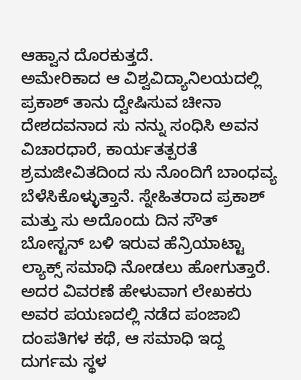ಆಹ್ವಾನ ದೊರಕುತ್ತದೆ.
ಅಮೇರಿಕಾದ ಆ ವಿಶ್ವವಿದ್ಯಾನಿಲಯದಲ್ಲಿ ಪ್ರಕಾಶ್ ತಾನು ದ್ವೇಷಿಸುವ ಚೀನಾ ದೇಶದವನಾದ ಸು ನನ್ನು ಸಂಧಿಸಿ ಅವನ ವಿಚಾರಧಾರೆ, ಕಾರ್ಯತತ್ಪರತೆ ಶ್ರಮಜೀವಿತದಿಂದ ಸು ನೊಂದಿಗೆ ಬಾಂಧವ್ಯ ಬೆಳೆಸಿಕೊಳ್ಳುತ್ತಾನೆ. ಸ್ನೇಹಿತರಾದ ಪ್ರಕಾಶ್ ಮತ್ತು ಸು ಅದೊಂದು ದಿನ ಸೌತ್ ಬೋಸ್ಟನ್ ಬಳಿ ಇರುವ ಹೆನ್ರಿಯಾಟ್ಟಾ ಲ್ಯಾಕ್ಸ್ ಸಮಾಧಿ ನೋಡಲು ಹೋಗುತ್ತಾರೆ. ಅದರ ವಿವರಣೆ ಹೇಳುವಾಗ ಲೇಖಕರು ಅವರ ಪಯಣದಲ್ಲಿ ನಡೆದ ಪಂಜಾಬಿ ದಂಪತಿಗಳ ಕಥೆ, ಆ ಸಮಾಧಿ ಇದ್ದ ದುರ್ಗಮ ಸ್ಥಳ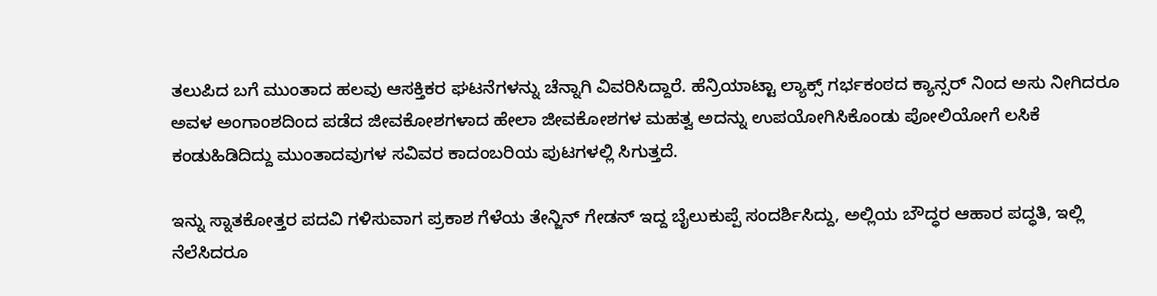ತಲುಪಿದ ಬಗೆ ಮುಂತಾದ ಹಲವು ಆಸಕ್ತಿಕರ ಘಟನೆಗಳನ್ನು ಚೆನ್ನಾಗಿ ವಿವರಿಸಿದ್ದಾರೆ. ಹೆನ್ರಿಯಾಟ್ಟಾ ಲ್ಯಾಕ್ಸ್ ಗರ್ಭಕಂಠದ ಕ್ಯಾನ್ಸರ್ ನಿಂದ ಅಸು ನೀಗಿದರೂ ಅವಳ ಅಂಗಾಂಶದಿಂದ ಪಡೆದ ಜೀವಕೋಶಗಳಾದ ಹೇಲಾ ಜೀವಕೋಶಗಳ ಮಹತ್ವ ಅದನ್ನು ಉಪಯೋಗಿಸಿಕೊಂಡು ಪೋಲಿಯೋಗೆ ಲಸಿಕೆ ಕಂಡುಹಿಡಿದಿದ್ದು ಮುಂತಾದವುಗಳ ಸವಿವರ ಕಾದಂಬರಿಯ ಪುಟಗಳಲ್ಲಿ ಸಿಗುತ್ತದೆ.

ಇನ್ನು ಸ್ನಾತಕೋತ್ತರ ಪದವಿ ಗಳಿಸುವಾಗ ಪ್ರಕಾಶ ಗೆಳೆಯ ತೇನ್ಜಿನ್ ಗೇಡನ್ ಇದ್ದ ಬೈಲುಕುಪ್ಪೆ ಸಂದರ್ಶಿಸಿದ್ದು, ಅಲ್ಲಿಯ ಬೌದ್ಧರ ಆಹಾರ ಪದ್ಧತಿ, ಇಲ್ಲಿ ನೆಲೆಸಿದರೂ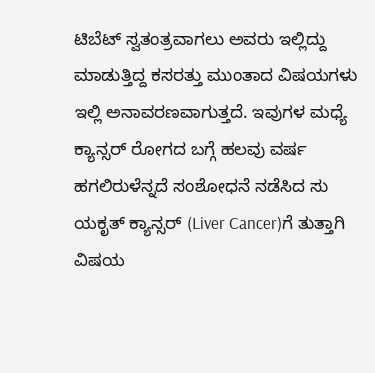ಟಿಬೆಟ್ ಸ್ವತಂತ್ರವಾಗಲು ಅವರು ಇಲ್ಲಿದ್ದು ಮಾಡುತ್ತಿದ್ದ ಕಸರತ್ತು ಮುಂತಾದ ವಿಷಯಗಳು ಇಲ್ಲಿ ಅನಾವರಣವಾಗುತ್ತದೆ. ಇವುಗಳ ಮಧ್ಯೆ ಕ್ಯಾನ್ಸರ್ ರೋಗದ ಬಗ್ಗೆ ಹಲವು ವರ್ಷ ಹಗಲಿರುಳೆನ್ನದೆ ಸಂಶೋಧನೆ ನಡೆಸಿದ ಸು ಯಕೃತ್ ಕ್ಯಾನ್ಸರ್ (Liver Cancer)ಗೆ ತುತ್ತಾಗಿ ವಿಷಯ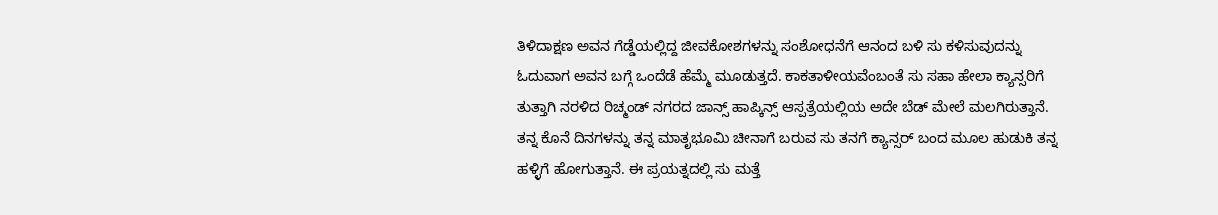ತಿಳಿದಾಕ್ಷಣ ಅವನ ಗೆಡ್ಡೆಯಲ್ಲಿದ್ದ ಜೀವಕೋಶಗಳನ್ನು ಸಂಶೋಧನೆಗೆ ಆನಂದ ಬಳಿ ಸು ಕಳಿಸುವುದನ್ನು ಓದುವಾಗ ಅವನ ಬಗ್ಗೆ ಒಂದೆಡೆ ಹೆಮ್ಮೆ ಮೂಡುತ್ತದೆ. ಕಾಕತಾಳೀಯವೆಂಬಂತೆ ಸು ಸಹಾ ಹೇಲಾ ಕ್ಯಾನ್ಸರಿಗೆ ತುತ್ತಾಗಿ ನರಳಿದ ರಿಚ್ಮಂಡ್ ನಗರದ ಜಾನ್ಸ್ ಹಾಪ್ಕಿನ್ಸ್ ಆಸ್ಪತ್ರೆಯಲ್ಲಿಯ ಅದೇ ಬೆಡ್ ಮೇಲೆ ಮಲಗಿರುತ್ತಾನೆ.
ತನ್ನ ಕೊನೆ ದಿನಗಳನ್ನು ತನ್ನ ಮಾತೃಭೂಮಿ ಚೀನಾಗೆ ಬರುವ ಸು ತನಗೆ ಕ್ಯಾನ್ಸರ್ ಬಂದ ಮೂಲ ಹುಡುಕಿ ತನ್ನ ಹಳ್ಳಿಗೆ ಹೋಗುತ್ತಾನೆ. ಈ ಪ್ರಯತ್ನದಲ್ಲಿ ಸು ಮತ್ತೆ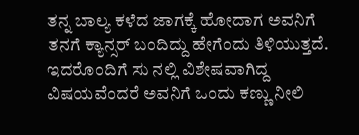ತನ್ನ ಬಾಲ್ಯ ಕಳೆದ ಜಾಗಕ್ಕೆ ಹೋದಾಗ ಅವನಿಗೆ ತನಗೆ ಕ್ಯಾನ್ಸರ್ ಬಂದಿದ್ದು ಹೇಗೆಂದು ತಿಳಿಯುತ್ತದೆ. ಇದರೊಂದಿಗೆ ಸು ನಲ್ಲಿ ವಿಶೇಷವಾಗಿದ್ದ ವಿಷಯವೆಂದರೆ ಅವನಿಗೆ ಒಂದು ಕಣ್ಣು ನೀಲಿ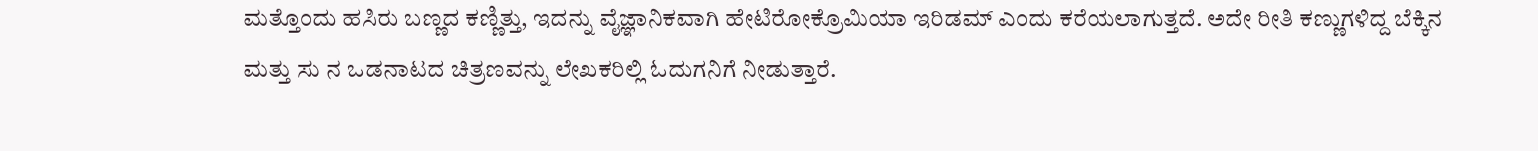ಮತ್ತೊಂದು ಹಸಿರು ಬಣ್ಣದ ಕಣ್ಣಿತ್ತು, ಇದನ್ನು ವೈಜ್ಞಾನಿಕವಾಗಿ ಹೇಟಿರೋಕ್ರೊಮಿಯಾ ಇರಿಡಮ್ ಎಂದು ಕರೆಯಲಾಗುತ್ತದೆ. ಅದೇ ರೀತಿ ಕಣ್ಣುಗಳಿದ್ದ ಬೆಕ್ಕಿನ ಮತ್ತು ಸು ನ ಒಡನಾಟದ ಚಿತ್ರಣವನ್ನು ಲೇಖಕರಿಲ್ಲಿ ಓದುಗನಿಗೆ ನೀಡುತ್ತಾರೆ.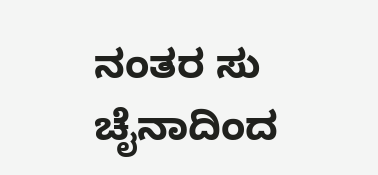ನಂತರ ಸು ಚೈನಾದಿಂದ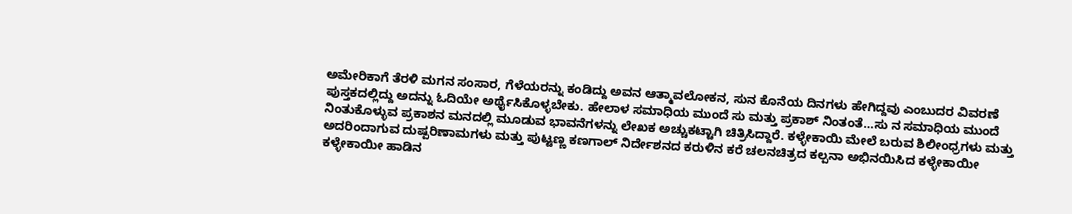ಅಮೇರಿಕಾಗೆ ತೆರಳಿ ಮಗನ ಸಂಸಾರ, ಗೆಳೆಯರನ್ನು ಕಂಡಿದ್ದು ಅವನ ಆತ್ಮಾವಲೋಕನ, ಸುನ ಕೊನೆಯ ದಿನಗಳು ಹೇಗಿದ್ದವು ಎಂಬುದರ ವಿವರಣೆ ಪುಸ್ತಕದಲ್ಲಿದ್ದು ಅದನ್ನು ಓದಿಯೇ ಅರ್ಥೈಸಿಕೊಳ್ಳಬೇಕು. ಹೇಲಾಳ ಸಮಾಧಿಯ ಮುಂದೆ ಸು ಮತ್ತು ಪ್ರಕಾಶ್ ನಿಂತಂತೆ…ಸು ನ ಸಮಾಧಿಯ ಮುಂದೆ ನಿಂತುಕೊಳ್ಳುವ ಪ್ರಕಾಶನ ಮನದಲ್ಲಿ ಮೂಡುವ ಭಾವನೆಗಳನ್ನು ಲೇಖಕ ಅಚ್ಚುಕಟ್ಟಾಗಿ ಚಿತ್ರಿಸಿದ್ದಾರೆ. ಕಳ್ಳೇಕಾಯಿ ಮೇಲೆ ಬರುವ ಶಿಲೀಂಧ್ರಗಳು ಮತ್ತು ಅದರಿಂದಾಗುವ ದುಷ್ಪರಿಣಾಮಗಳು ಮತ್ತು ಪುಟ್ಟಣ್ಣ ಕಣಗಾಲ್ ನಿರ್ದೇಶನದ ಕರುಳಿನ ಕರೆ ಚಲನಚಿತ್ರದ ಕಲ್ಪನಾ ಅಭಿನಯಿಸಿದ ಕಳ್ಳೇಕಾಯೀ ಕಳ್ಳೇಕಾಯೀ ಹಾಡಿನ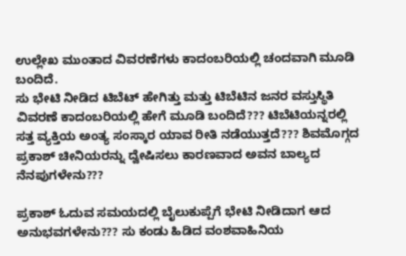ಉಲ್ಲೇಖ ಮುಂತಾದ ವಿವರಣೆಗಳು ಕಾದಂಬರಿಯಲ್ಲಿ ಚಂದವಾಗಿ ಮೂಡಿ ಬಂದಿದೆ.
ಸು ಭೇಟಿ ನೀಡಿದ ಟಿಬೆಟ್ ಹೇಗಿತ್ತು ಮತ್ತು ಟಿಬೆಟಿನ ಜನರ ವಸ್ತುಸ್ಥಿತಿ ವಿವರಣೆ ಕಾದಂಬರಿಯಲ್ಲಿ ಹೇಗೆ ಮೂಡಿ ಬಂದಿದೆ??? ಟಿಬೆಟಿಯನ್ನರಲ್ಲಿ ಸತ್ತ ವ್ಯಕ್ತಿಯ ಅಂತ್ಯ ಸಂಸ್ಕಾರ ಯಾವ ರೀತಿ ನಡೆಯುತ್ತದೆ??? ಶಿವಮೊಗ್ಗದ ಪ್ರಕಾಶ್ ಚೀನಿಯರನ್ನು ದ್ವೇಷಿಸಲು ಕಾರಣವಾದ ಅವನ ಬಾಲ್ಯದ ನೆನಪುಗಳೇನು???

ಪ್ರಕಾಶ್ ಓದುವ ಸಮಯದಲ್ಲಿ ಬೈಲುಕುಪ್ಪೆಗೆ ಭೇಟಿ ನೀಡಿದಾಗ ಆದ ಅನುಭವಗಳೇನು??? ಸು ಕಂಡು ಹಿಡಿದ ವಂಶವಾಹಿನಿಯ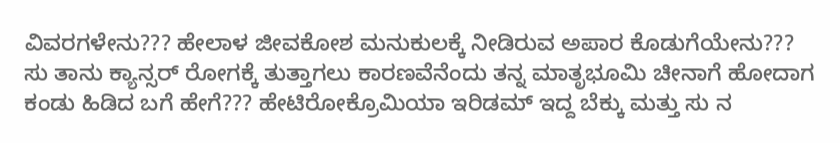ವಿವರಗಳೇನು??? ಹೇಲಾಳ ಜೀವಕೋಶ ಮನುಕುಲಕ್ಕೆ ನೀಡಿರುವ ಅಪಾರ ಕೊಡುಗೆಯೇನು???
ಸು ತಾನು ಕ್ಯಾನ್ಸರ್ ರೋಗಕ್ಕೆ ತುತ್ತಾಗಲು ಕಾರಣವೆನೆಂದು ತನ್ನ ಮಾತೃಭೂಮಿ ಚೀನಾಗೆ ಹೋದಾಗ ಕಂಡು ಹಿಡಿದ ಬಗೆ ಹೇಗೆ??? ಹೇಟಿರೋಕ್ರೊಮಿಯಾ ಇರಿಡಮ್ ಇದ್ದ ಬೆಕ್ಕು ಮತ್ತು ಸು ನ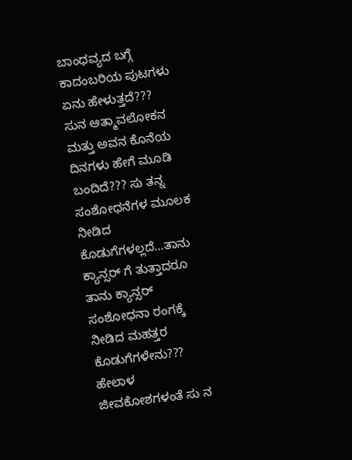ಬಾಂಧವ್ಯದ ಬಗ್ಗೆ ಕಾದಂಬರಿಯ ಪುಟಗಳು ಏನು ಹೇಳುತ್ತದೆ???
ಸುನ ಆತ್ಮಾವಲೋಕನ ಮತ್ತು ಅವನ ಕೊನೆಯ ದಿನಗಳು ಹೇಗೆ ಮೂಡಿ ಬಂದಿದೆ??? ಸು ತನ್ನ ಸಂಶೋಧನೆಗಳ ಮೂಲಕ ನೀಡಿದ ಕೊಡುಗೆಗಳಲ್ಲದೆ…ತಾನು ಕ್ಯಾನ್ಸರ್ ಗೆ ತುತ್ತಾದರೂ ತಾನು ಕ್ಯಾನ್ಸರ್ ಸಂಶೋಧನಾ ರಂಗಕ್ಕೆ ನೀಡಿದ ಮಹತ್ತರ ಕೊಡುಗೆಗಳೇನು???
ಹೇಲಾಳ ಜೀವಕೋಶಗಳಂತೆ ಸು ನ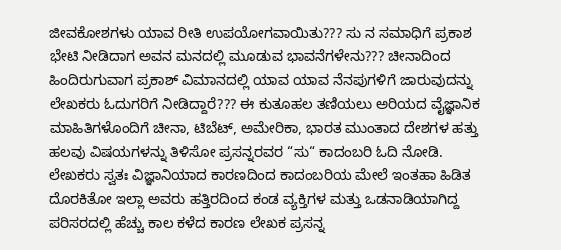ಜೀವಕೋಶಗಳು ಯಾವ ರೀತಿ ಉಪಯೋಗವಾಯಿತು??? ಸು ನ ಸಮಾಧಿಗೆ ಪ್ರಕಾಶ ಭೇಟಿ ನೀಡಿದಾಗ ಅವನ ಮನದಲ್ಲಿ ಮೂಡುವ ಭಾವನೆಗಳೇನು??? ಚೀನಾದಿಂದ ಹಿಂದಿರುಗುವಾಗ ಪ್ರಕಾಶ್ ವಿಮಾನದಲ್ಲಿ ಯಾವ ಯಾವ ನೆನಪುಗಳಿಗೆ ಜಾರುವುದನ್ನು ಲೇಖಕರು ಓದುಗರಿಗೆ ನೀಡಿದ್ದಾರೆ??? ಈ ಕುತೂಹಲ ತಣಿಯಲು ಅರಿಯದ ವೈಜ್ಞಾನಿಕ ಮಾಹಿತಿಗಳೊಂದಿಗೆ ಚೀನಾ, ಟಿಬೆಟ್, ಅಮೇರಿಕಾ, ಭಾರತ ಮುಂತಾದ ದೇಶಗಳ ಹತ್ತು ಹಲವು ವಿಷಯಗಳನ್ನು ತಿಳಿಸೋ ಪ್ರಸನ್ನರವರ “ಸು“ ಕಾದಂಬರಿ ಓದಿ ನೋಡಿ.
ಲೇಖಕರು ಸ್ವತಃ ವಿಜ್ಞಾನಿಯಾದ ಕಾರಣದಿಂದ ಕಾದಂಬರಿಯ ಮೇಲೆ ಇಂತಹಾ ಹಿಡಿತ ದೊರಕಿತೋ ಇಲ್ಲಾ ಅವರು ಹತ್ತಿರದಿಂದ ಕಂಡ ವ್ಯಕ್ತಿಗಳ ಮತ್ತು ಒಡನಾಡಿಯಾಗಿದ್ದ ಪರಿಸರದಲ್ಲಿ ಹೆಚ್ಚು ಕಾಲ ಕಳೆದ ಕಾರಣ ಲೇಖಕ ಪ್ರಸನ್ನ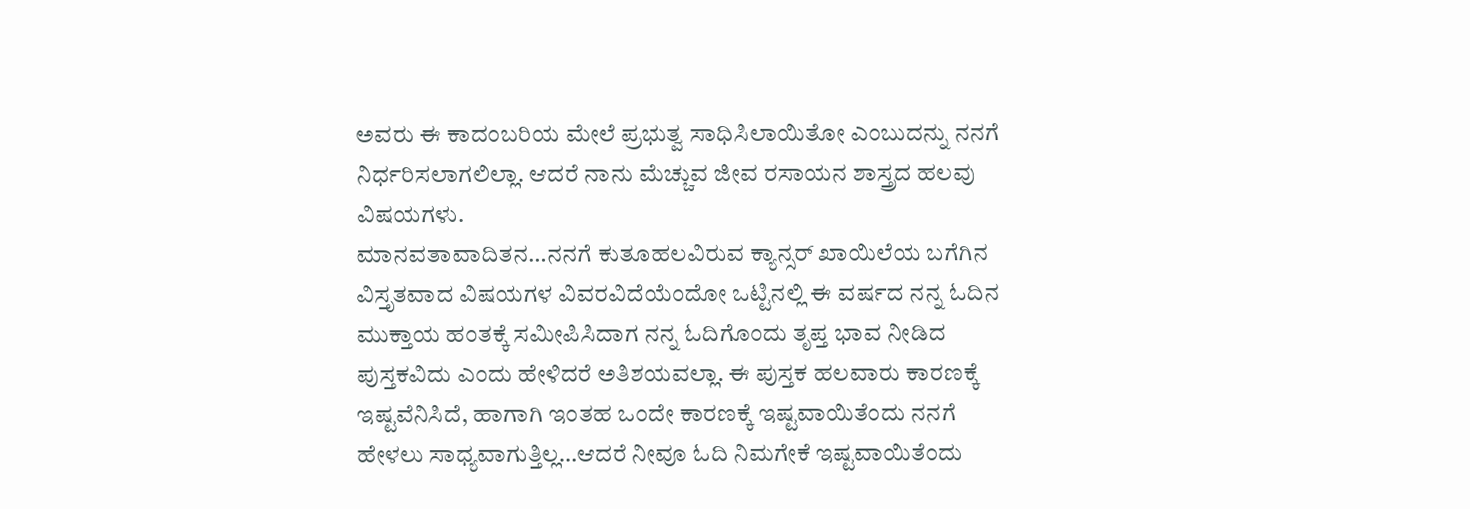ಅವರು ಈ ಕಾದಂಬರಿಯ ಮೇಲೆ ಪ್ರಭುತ್ವ ಸಾಧಿಸಿಲಾಯಿತೋ ಎಂಬುದನ್ನು ನನಗೆ ನಿರ್ಧರಿಸಲಾಗಲಿಲ್ಲಾ. ಆದರೆ ನಾನು ಮೆಚ್ಚುವ ಜೀವ ರಸಾಯನ ಶಾಸ್ತ್ರದ ಹಲವು ವಿಷಯಗಳು.
ಮಾನವತಾವಾದಿತನ…ನನಗೆ ಕುತೂಹಲವಿರುವ ಕ್ಯಾನ್ಸರ್ ಖಾಯಿಲೆಯ ಬಗೆಗಿನ ವಿಸ್ತೃತವಾದ ವಿಷಯಗಳ ವಿವರವಿದೆಯೆಂದೋ ಒಟ್ಟಿನಲ್ಲಿ ಈ ವರ್ಷದ ನನ್ನ ಓದಿನ ಮುಕ್ತಾಯ ಹಂತಕ್ಕೆ ಸಮೀಪಿಸಿದಾಗ ನನ್ನ ಓದಿಗೊಂದು ತೃಪ್ತ ಭಾವ ನೀಡಿದ ಪುಸ್ತಕವಿದು ಎಂದು ಹೇಳಿದರೆ ಅತಿಶಯವಲ್ಲಾ. ಈ ಪುಸ್ತಕ ಹಲವಾರು ಕಾರಣಕ್ಕೆ ಇಷ್ಟವೆನಿಸಿದೆ, ಹಾಗಾಗಿ ಇಂತಹ ಒಂದೇ ಕಾರಣಕ್ಕೆ ಇಷ್ಟವಾಯಿತೆಂದು ನನಗೆ ಹೇಳಲು ಸಾಧ್ಯವಾಗುತ್ತಿಲ್ಲ…ಆದರೆ ನೀವೂ ಓದಿ ನಿಮಗೇಕೆ ಇಷ್ಟವಾಯಿತೆಂದು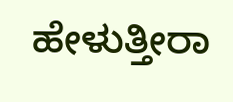ಹೇಳುತ್ತೀರಾ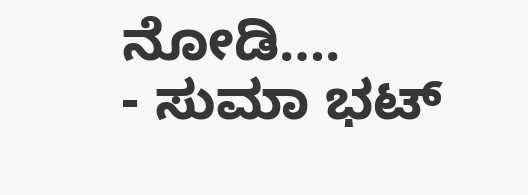ನೋಡಿ….
- ಸುಮಾ ಭಟ್